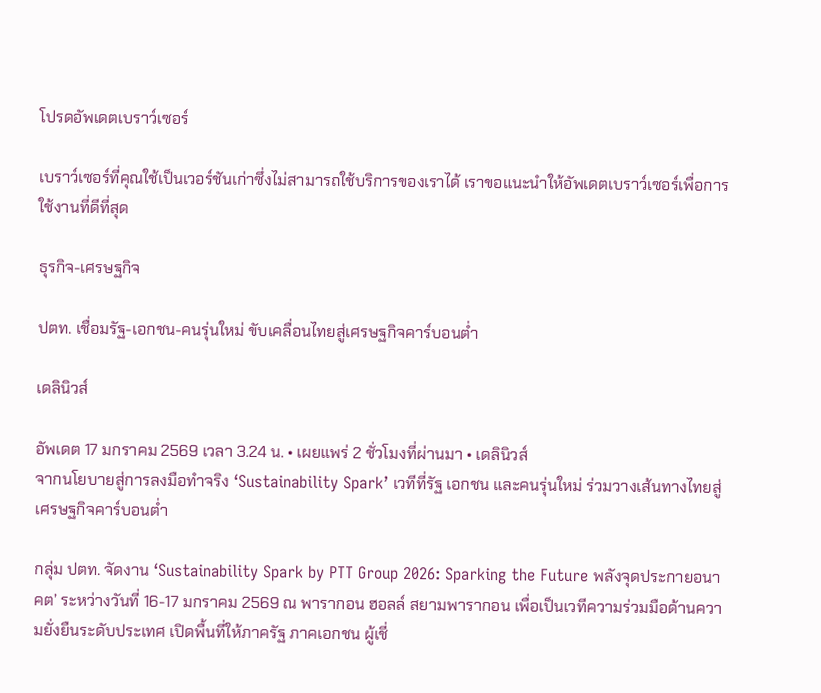โปรดอัพเดตเบราว์เซอร์

เบราว์เซอร์ที่คุณใช้เป็นเวอร์ชันเก่าซึ่งไม่สามารถใช้บริการของเราได้ เราขอแนะนำให้อัพเดตเบราว์เซอร์เพื่อการใช้งานที่ดีที่สุด

ธุรกิจ-เศรษฐกิจ

ปตท. เชื่อมรัฐ-เอกชน-คนรุ่นใหม่ ขับเคลื่อนไทยสู่เศรษฐกิจคาร์บอนต่ำ

เดลินิวส์

อัพเดต 17 มกราคม 2569 เวลา 3.24 น. • เผยแพร่ 2 ชั่วโมงที่ผ่านมา • เดลินิวส์
จากนโยบายสู่การลงมือทำจริง ‘Sustainability Spark’ เวทีที่รัฐ เอกชน และคนรุ่นใหม่ ร่วมวางเส้นทางไทยสู่เศรษฐกิจคาร์บอนต่ำ

กลุ่ม ปตท. จัดงาน ‘Sustainability Spark by PTT Group 2026: Sparking the Future พลังจุดประกายอนาคต’ ระหว่างวันที่ 16-17 มกราคม 2569 ณ พารากอน ฮอลล์ สยามพารากอน เพื่อเป็นเวทีความร่วมมือด้านความยั่งยืนระดับประเทศ เปิดพื้นที่ให้ภาครัฐ ภาคเอกชน ผู้เชี่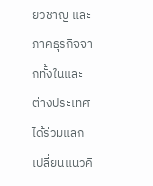ยวชาญ และภาคธุรกิจจากทั้งในและต่างประเทศ ได้ร่วมแลกเปลี่ยนแนวคิ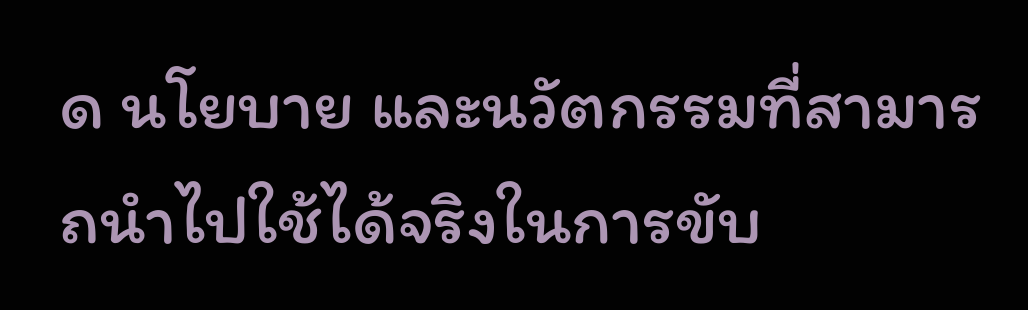ด นโยบาย และนวัตกรรมที่สามารถนำไปใช้ได้จริงในการขับ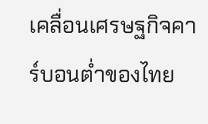เคลื่อนเศรษฐกิจคาร์บอนต่ำของไทย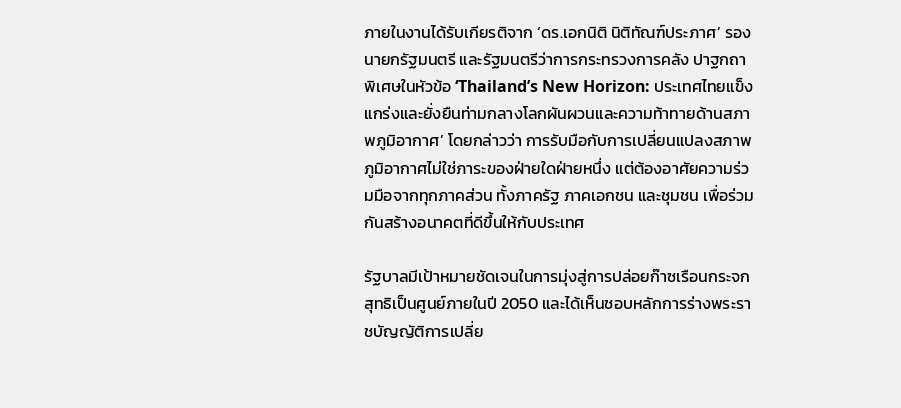ภายในงานได้รับเกียรติจาก ‘ดร.เอกนิติ นิติทัณฑ์ประภาศ’ รองนายกรัฐมนตรี และรัฐมนตรีว่าการกระทรวงการคลัง ปาฐกถาพิเศษในหัวข้อ ‘Thailand’s New Horizon: ประเทศไทยแข็งแกร่งและยั่งยืนท่ามกลางโลกผันผวนและความท้าทายด้านสภาพภูมิอากาศ’ โดยกล่าวว่า การรับมือกับการเปลี่ยนแปลงสภาพภูมิอากาศไม่ใช่ภาระของฝ่ายใดฝ่ายหนึ่ง แต่ต้องอาศัยความร่วมมือจากทุกภาคส่วน ทั้งภาครัฐ ภาคเอกชน และชุมชน เพื่อร่วมกันสร้างอนาคตที่ดีขึ้นให้กับประเทศ

รัฐบาลมีเป้าหมายชัดเจนในการมุ่งสู่การปล่อยก๊าซเรือนกระจกสุทธิเป็นศูนย์ภายในปี 2050 และได้เห็นชอบหลักการร่างพระราชบัญญัติการเปลี่ย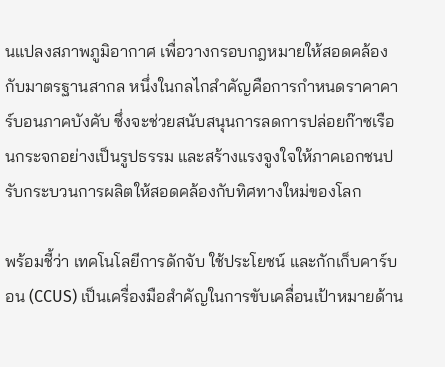นแปลงสภาพภูมิอากาศ เพื่อวางกรอบกฎหมายให้สอดคล้องกับมาตรฐานสากล หนึ่งในกลไกสำคัญคือการกำหนดราคาคาร์บอนภาคบังคับ ซึ่งจะช่วยสนับสนุนการลดการปล่อยก๊าซเรือนกระจกอย่างเป็นรูปธรรม และสร้างแรงจูงใจให้ภาคเอกชนปรับกระบวนการผลิตให้สอดคล้องกับทิศทางใหม่ของโลก

พร้อมชี้ว่า เทคโนโลยีการดักจับ ใช้ประโยชน์ และกักเก็บคาร์บอน (CCUS) เป็นเครื่องมือสำคัญในการขับเคลื่อนเป้าหมายด้าน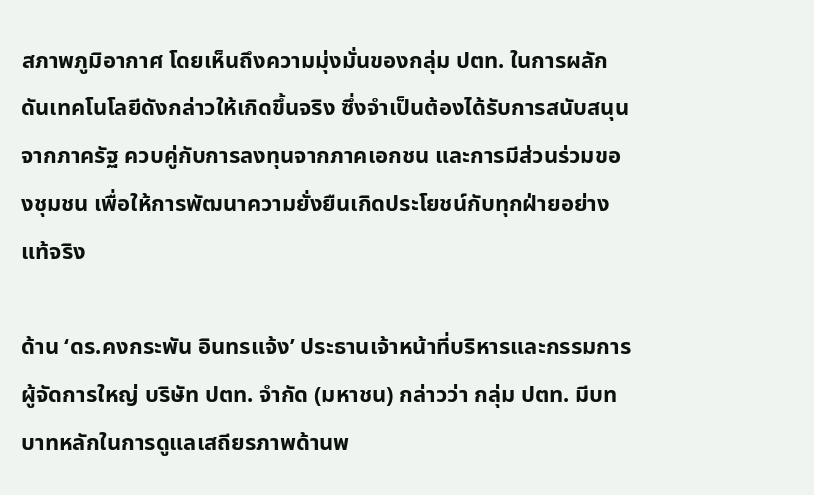สภาพภูมิอากาศ โดยเห็นถึงความมุ่งมั่นของกลุ่ม ปตท. ในการผลักดันเทคโนโลยีดังกล่าวให้เกิดขึ้นจริง ซึ่งจำเป็นต้องได้รับการสนับสนุนจากภาครัฐ ควบคู่กับการลงทุนจากภาคเอกชน และการมีส่วนร่วมของชุมชน เพื่อให้การพัฒนาความยั่งยืนเกิดประโยชน์กับทุกฝ่ายอย่างแท้จริง

ด้าน ‘ดร.คงกระพัน อินทรแจ้ง’ ประธานเจ้าหน้าที่บริหารและกรรมการผู้จัดการใหญ่ บริษัท ปตท. จำกัด (มหาชน) กล่าวว่า กลุ่ม ปตท. มีบทบาทหลักในการดูแลเสถียรภาพด้านพ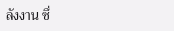ลังงาน ซึ่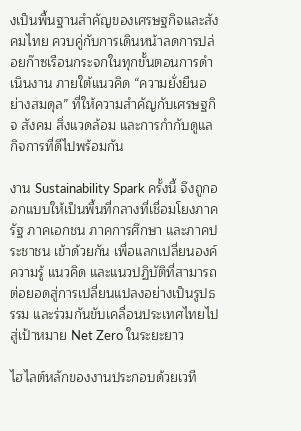งเป็นพื้นฐานสำคัญของเศรษฐกิจและสังคมไทย ควบคู่กับการเดินหน้าลดการปล่อยก๊าซเรือนกระจกในทุกขั้นตอนการดำเนินงาน ภายใต้แนวคิด “ความยั่งยืนอย่างสมดุล” ที่ให้ความสำคัญกับเศรษฐกิจ สังคม สิ่งแวดล้อม และการกำกับดูแลกิจการที่ดีไปพร้อมกัน

งาน Sustainability Spark ครั้งนี้ จึงถูกออกแบบให้เป็นพื้นที่กลางที่เชื่อมโยงภาครัฐ ภาคเอกชน ภาคการศึกษา และภาคประชาชน เข้าด้วยกัน เพื่อแลกเปลี่ยนองค์ความรู้ แนวคิด และแนวปฏิบัติที่สามารถต่อยอดสู่การเปลี่ยนแปลงอย่างเป็นรูปธรรม และร่วมกันขับเคลื่อนประเทศไทยไปสู่เป้าหมาย Net Zero ในระยะยาว

ไฮไลต์หลักของงานประกอบด้วยเวที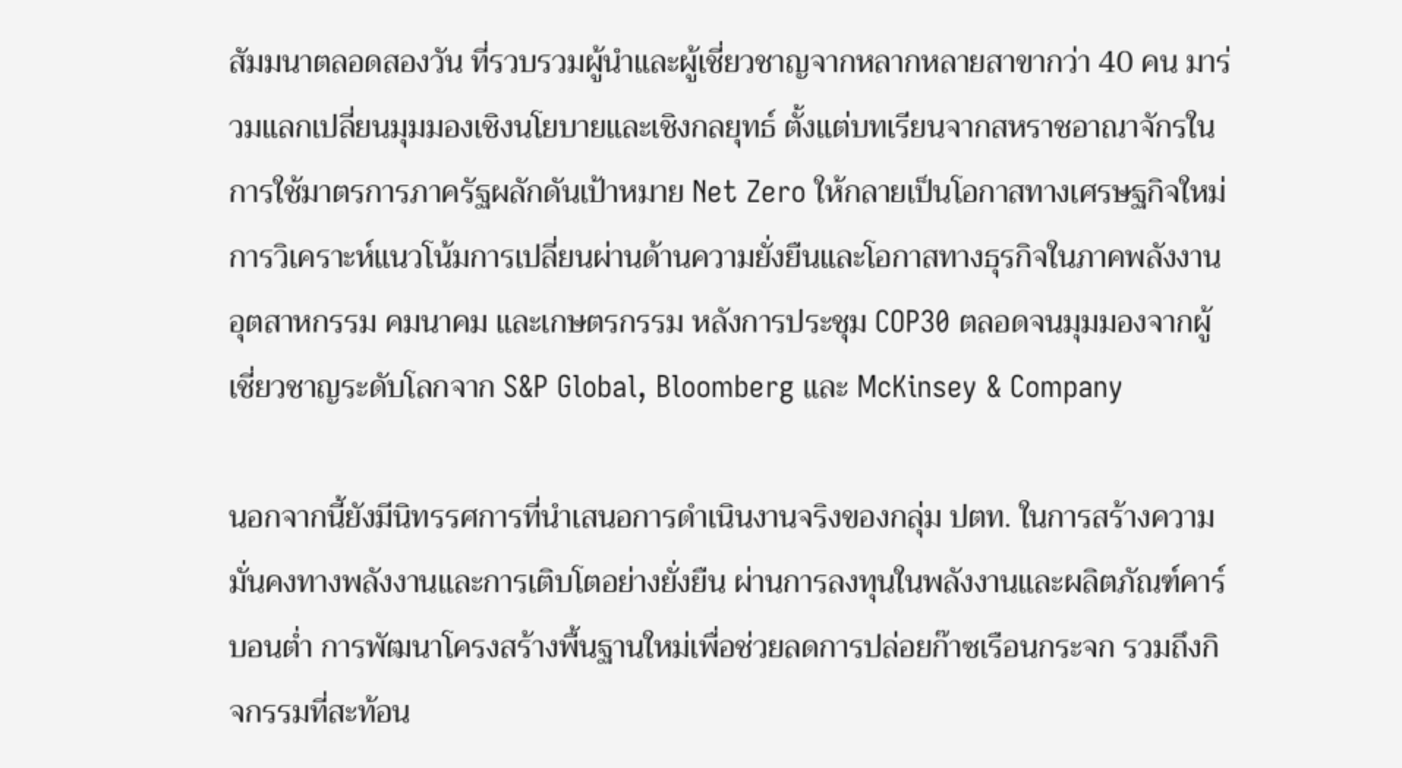สัมมนาตลอดสองวัน ที่รวบรวมผู้นำและผู้เชี่ยวชาญจากหลากหลายสาขากว่า 40 คน มาร่วมแลกเปลี่ยนมุมมองเชิงนโยบายและเชิงกลยุทธ์ ตั้งแต่บทเรียนจากสหราชอาณาจักรในการใช้มาตรการภาครัฐผลักดันเป้าหมาย Net Zero ให้กลายเป็นโอกาสทางเศรษฐกิจใหม่ การวิเคราะห์แนวโน้มการเปลี่ยนผ่านด้านความยั่งยืนและโอกาสทางธุรกิจในภาคพลังงาน อุตสาหกรรม คมนาคม และเกษตรกรรม หลังการประชุม COP30 ตลอดจนมุมมองจากผู้เชี่ยวชาญระดับโลกจาก S&P Global, Bloomberg และ McKinsey & Company

นอกจากนี้ยังมีนิทรรศการที่นำเสนอการดำเนินงานจริงของกลุ่ม ปตท. ในการสร้างความมั่นคงทางพลังงานและการเติบโตอย่างยั่งยืน ผ่านการลงทุนในพลังงานและผลิตภัณฑ์คาร์บอนต่ำ การพัฒนาโครงสร้างพื้นฐานใหม่เพื่อช่วยลดการปล่อยก๊าซเรือนกระจก รวมถึงกิจกรรมที่สะท้อน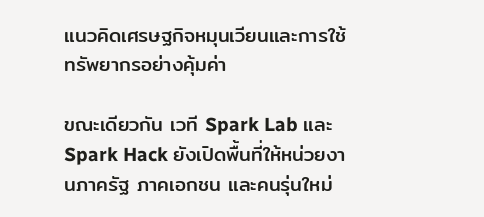แนวคิดเศรษฐกิจหมุนเวียนและการใช้ทรัพยากรอย่างคุ้มค่า

ขณะเดียวกัน เวที Spark Lab และ Spark Hack ยังเปิดพื้นที่ให้หน่วยงานภาครัฐ ภาคเอกชน และคนรุ่นใหม่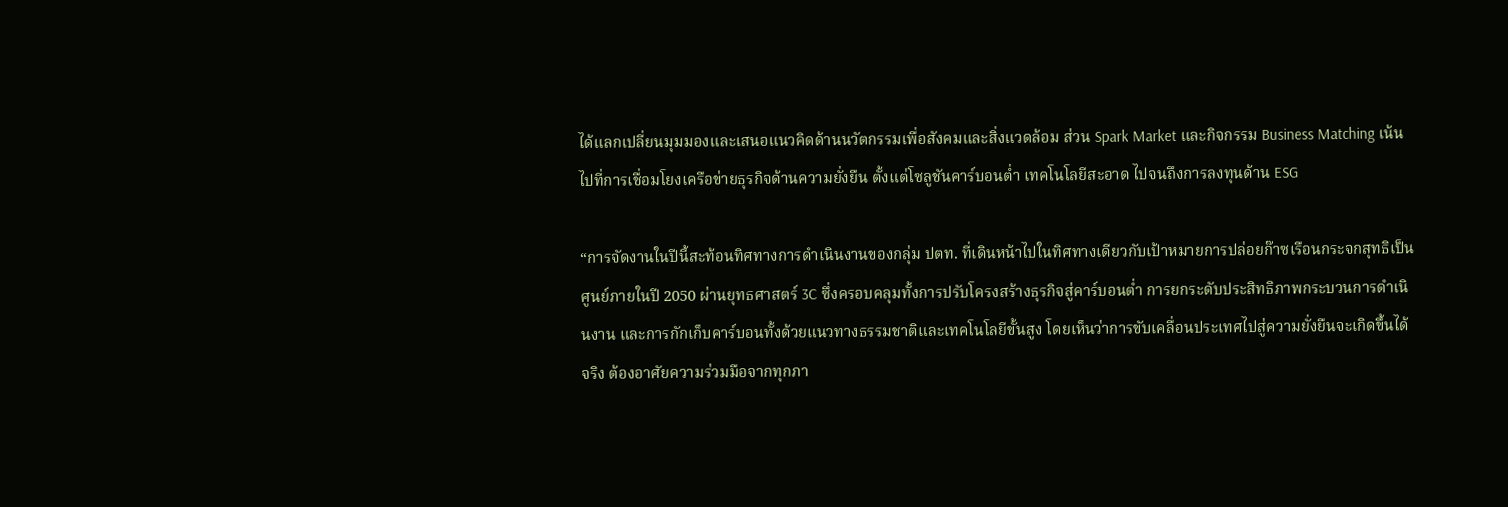ได้แลกเปลี่ยนมุมมองและเสนอแนวคิดด้านนวัตกรรมเพื่อสังคมและสิ่งแวดล้อม ส่วน Spark Market และกิจกรรม Business Matching เน้นไปที่การเชื่อมโยงเครือข่ายธุรกิจด้านความยั่งยืน ตั้งแต่โซลูชันคาร์บอนต่ำ เทคโนโลยีสะอาด ไปจนถึงการลงทุนด้าน ESG

“การจัดงานในปีนี้สะท้อนทิศทางการดำเนินงานของกลุ่ม ปตท. ที่เดินหน้าไปในทิศทางเดียวกับเป้าหมายการปล่อยก๊าซเรือนกระจกสุทธิเป็นศูนย์ภายในปี 2050 ผ่านยุทธศาสตร์ 3C ซึ่งครอบคลุมทั้งการปรับโครงสร้างธุรกิจสู่คาร์บอนต่ำ การยกระดับประสิทธิภาพกระบวนการดำเนินงาน และการกักเก็บคาร์บอนทั้งด้วยแนวทางธรรมชาติและเทคโนโลยีขั้นสูง โดยเห็นว่าการขับเคลื่อนประเทศไปสู่ความยั่งยืนจะเกิดขึ้นได้จริง ต้องอาศัยความร่วมมือจากทุกภา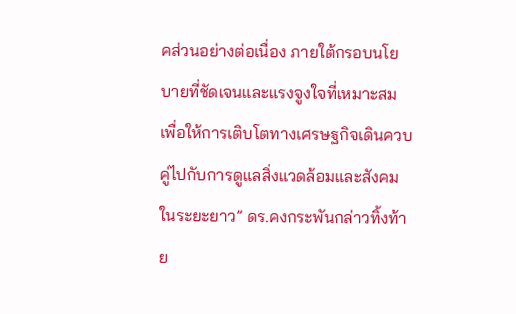คส่วนอย่างต่อเนื่อง ภายใต้กรอบนโยบายที่ชัดเจนและแรงจูงใจที่เหมาะสม เพื่อให้การเติบโตทางเศรษฐกิจเดินควบคู่ไปกับการดูแลสิ่งแวดล้อมและสังคมในระยะยาว” ดร.คงกระพันกล่าวทิ้งท้าย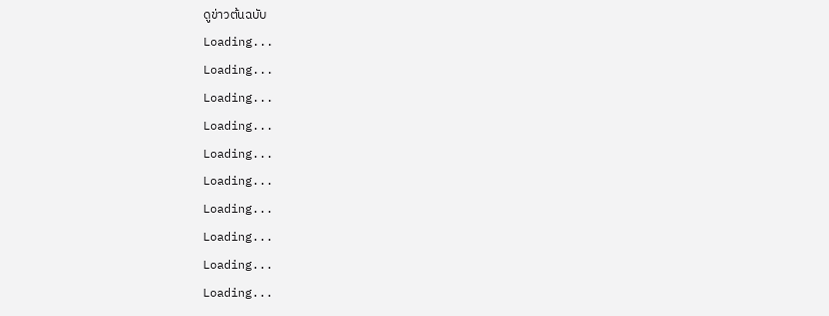ดูข่าวต้นฉบับ
Loading...
Loading...
Loading...
Loading...
Loading...
Loading...
Loading...
Loading...
Loading...
Loading...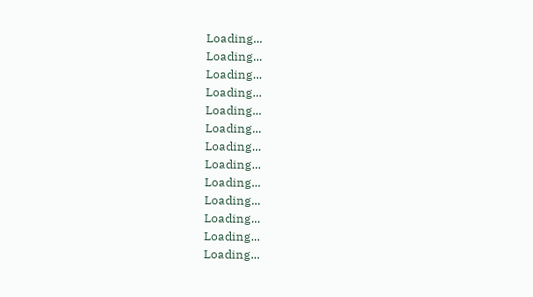Loading...
Loading...
Loading...
Loading...
Loading...
Loading...
Loading...
Loading...
Loading...
Loading...
Loading...
Loading...
Loading...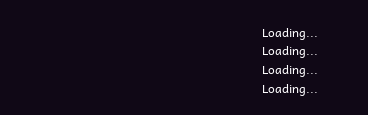Loading...
Loading...
Loading...
Loading...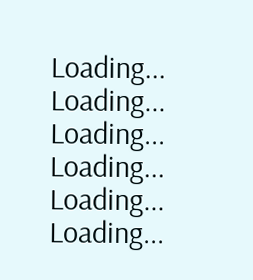Loading...
Loading...
Loading...
Loading...
Loading...
Loading...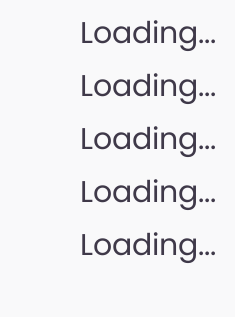Loading...
Loading...
Loading...
Loading...
Loading...